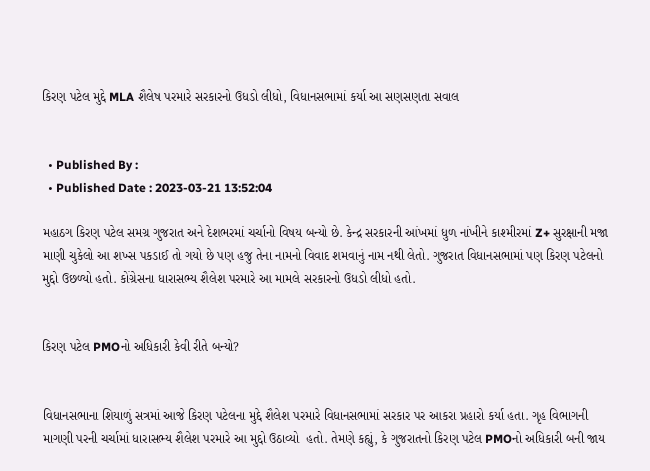કિરણ પટેલ મુદ્દે MLA શૈલેષ પરમારે સરકારનો ઉધડો લીધો, વિધાનસભામાં કર્યા આ સણસણતા સવાલ


  • Published By :
  • Published Date : 2023-03-21 13:52:04

મહાઠગ કિરણ પટેલ સમગ્ર ગુજરાત અને દેશભરમાં ચર્ચાનો વિષય બન્યો છે. કેન્દ્ર સરકારની આંખમાં ધુળ નાંખીને કાશ્મીરમાં Z+ સુરક્ષાની મજા માણી ચુકેલો આ શખ્સ પકડાઈ તો ગયો છે પણ હજુ તેના નામનો વિવાદ શમવાનું નામ નથી લેતો. ગુજરાત વિધાનસભામાં પણ કિરણ પટેલનો મુદ્દો ઉછળ્યો હતો. કોંગ્રેસના ધારાસભ્ય શૈલેશ પરમારે આ મામલે સરકારનો ઉધડો લીધો હતો.


કિરણ પટેલ PMOનો અધિકારી કેવી રીતે બન્યો?


વિધાનસભાના શિયાળું સત્રમાં આજે કિરણ પટેલના મુદ્દે શૈલેશ પરમારે વિધાનસભામાં સરકાર પર આકરા પ્રહારો કર્યા હતા. ગૃહ વિભાગની માગણી પરની ચર્ચામાં ધારાસભ્ય શૈલેશ પરમારે આ મુદ્દો ઉઠાવ્યો  હતો. તેમણે કહ્યું, કે ગુજરાતનો કિરણ પટેલ PMOનો અધિકારી બની જાય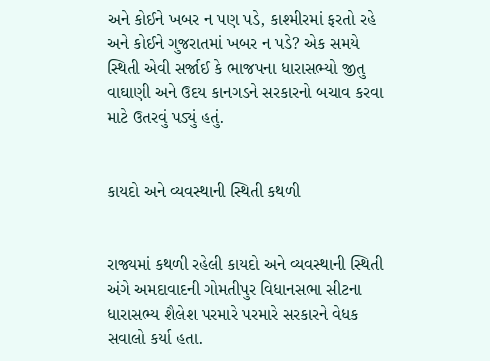અને કોઈને ખબર ન પણ પડે, કાશ્મીરમાં ફરતો રહે અને કોઈને ગુજરાતમાં ખબર ન પડે? એક સમયે સ્થિતી એવી સર્જાઈ કે ભાજપના ધારાસભ્યો જીતુ વાઘાણી અને ઉદય કાનગડને સરકારનો બચાવ કરવા માટે ઉતરવું પડ્યું હતું.


કાયદો અને વ્યવસ્થાની સ્થિતી કથળી


રાજ્યમાં કથળી રહેલી કાયદો અને વ્યવસ્થાની સ્થિતી અંગે અમદાવાદની ગોમતીપુર વિધાનસભા સીટના ધારાસભ્ય શૈલેશ પરમારે પરમારે સરકારને વેધક સવાલો કર્યા હતા.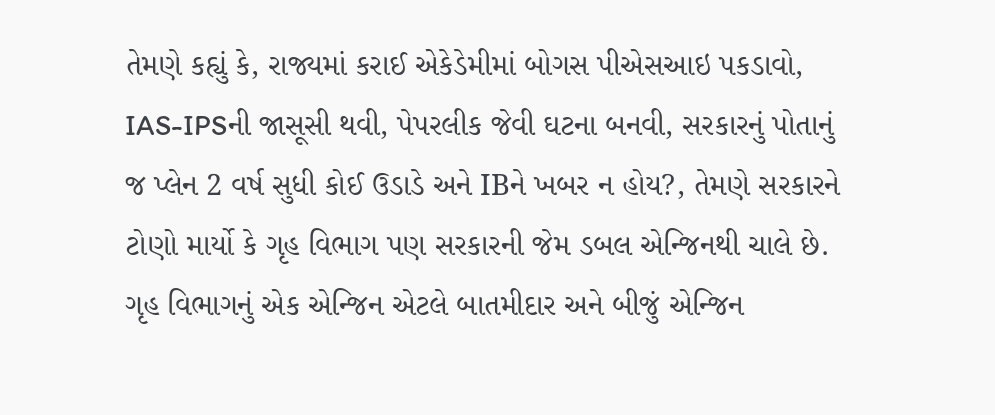તેમણે કહ્યું કે, રાજ્યમાં કરાઈ એકેડેમીમાં બોગસ પીએસઆઇ પકડાવો, IAS-IPSની જાસૂસી થવી, પેપરલીક જેવી ઘટના બનવી, સરકારનું પોતાનું જ પ્લેન 2 વર્ષ સુધી કોઈ ઉડાડે અને IBને ખબર ન હોય?, તેમણે સરકારને ટોણો માર્યો કે ગૃહ વિભાગ પણ સરકારની જેમ ડબલ એન્જિનથી ચાલે છે. ગૃહ વિભાગનું એક એન્જિન એટલે બાતમીદાર અને બીજું એન્જિન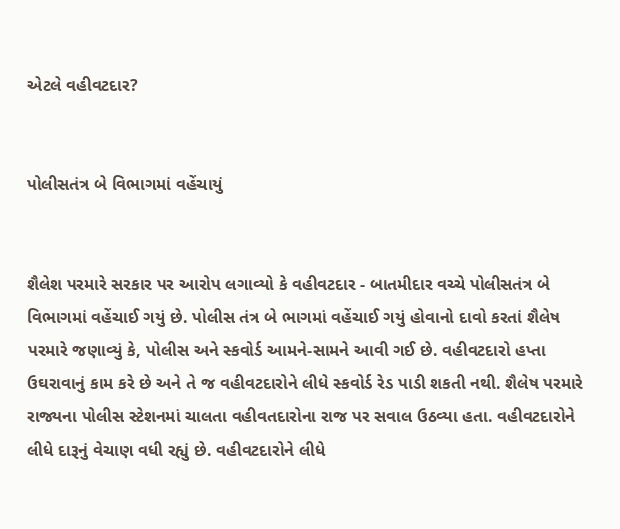એટલે વહીવટદાર?


પોલીસતંત્ર બે વિભાગમાં વહેંચાયું


શૈલેશ પરમારે સરકાર પર આરોપ લગાવ્યો કે વહીવટદાર - બાતમીદાર વચ્ચે પોલીસતંત્ર બે વિભાગમાં વહેંચાઈ ગયું છે. પોલીસ તંત્ર બે ભાગમાં વહેંચાઈ ગયું હોવાનો દાવો કરતાં શૈલેષ પરમારે જણાવ્યું કે, પોલીસ અને સ્કવોર્ડ આમને-સામને આવી ગઈ છે. વહીવટદારો હપ્તા ઉઘરાવાનું કામ કરે છે અને તે જ વહીવટદારોને લીધે સ્કવોર્ડ રેડ પાડી શકતી નથી. શૈલેષ પરમારે રાજ્યના પોલીસ સ્ટેશનમાં ચાલતા વહીવતદારોના રાજ પર સવાલ ઉઠવ્યા હતા. વહીવટદારોને લીધે દારૂનું વેચાણ વધી રહ્યું છે. વહીવટદારોને લીધે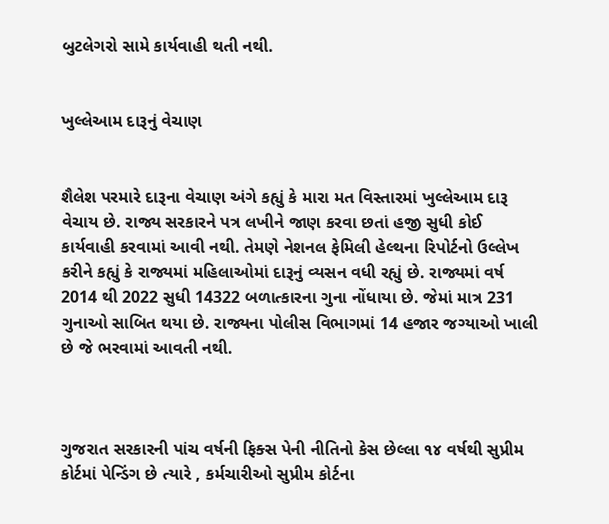બુટલેગરો સામે કાર્યવાહી થતી નથી.


ખુલ્લેઆમ દારૂનું વેચાણ


શૈલેશ પરમારે દારૂના વેચાણ અંગે કહ્યું કે મારા મત વિસ્તારમાં ખુલ્લેઆમ દારૂ વેચાય છે. રાજ્ય સરકારને પત્ર લખીને જાણ કરવા છતાં હજી સુધી કોઈ કાર્યવાહી કરવામાં આવી નથી. તેમણે નેશનલ ફેમિલી હેલ્થના રિપોર્ટનો ઉલ્લેખ કરીને કહ્યું કે રાજ્યમાં મહિલાઓમાં દારૂનું વ્યસન વધી રહ્યું છે. રાજ્યમાં વર્ષ 2014 થી 2022 સુધી 14322 બળાત્કારના ગુના નોંધાયા છે. જેમાં માત્ર 231 ગુનાઓ સાબિત થયા છે. રાજ્યના પોલીસ વિભાગમાં 14 હજાર જગ્યાઓ ખાલી છે જે ભરવામાં આવતી નથી.



ગુજરાત સરકારની પાંચ વર્ષની ફિક્સ પેની નીતિનો કેસ છેલ્લા ૧૪ વર્ષથી સુપ્રીમ કોર્ટમાં પેન્ડિંગ છે ત્યારે , કર્મચારીઓ સુપ્રીમ કોર્ટના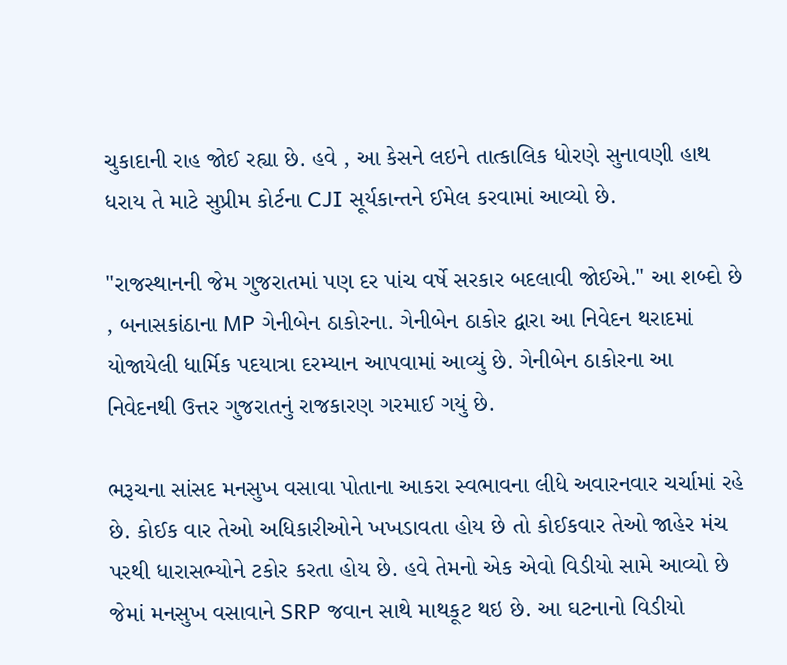ચુકાદાની રાહ જોઈ રહ્યા છે. હવે , આ કેસને લઇને તાત્કાલિક ધોરણે સુનાવણી હાથ ધરાય તે માટે સુપ્રીમ કોર્ટના CJI સૂર્યકાન્તને ઈમેલ કરવામાં આવ્યો છે.

"રાજસ્થાનની જેમ ગુજરાતમાં પણ દર પાંચ વર્ષે સરકાર બદલાવી જોઈએ." આ શબ્દો છે , બનાસકાંઠાના MP ગેનીબેન ઠાકોરના. ગેનીબેન ઠાકોર દ્વારા આ નિવેદન થરાદમાં યોજાયેલી ધાર્મિક પદયાત્રા દરમ્યાન આપવામાં આવ્યું છે. ગેનીબેન ઠાકોરના આ નિવેદનથી ઉત્તર ગુજરાતનું રાજકારણ ગરમાઈ ગયું છે.

ભરૂચના સાંસદ મનસુખ વસાવા પોતાના આકરા સ્વભાવના લીધે અવારનવાર ચર્ચામાં રહે છે. કોઈક વાર તેઓ અધિકારીઓને ખખડાવતા હોય છે તો કોઈકવાર તેઓ જાહેર મંચ પરથી ધારાસભ્યોને ટકોર કરતા હોય છે. હવે તેમનો એક એવો વિડીયો સામે આવ્યો છે જેમાં મનસુખ વસાવાને SRP જવાન સાથે માથકૂટ થઇ છે. આ ઘટનાનો વિડીયો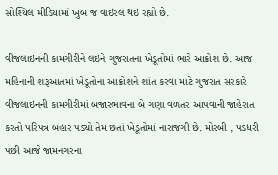સોશ્યિલ મીડિયામાં ખુબ જ વાઇરલ થઇ રહ્યો છે.

વીજલાઇનની કામગીરીને લઇને ગુજરાતના ખેડૂતોમાં ભારે આક્રોશ છે. આજ મહિનાની શરૂઆતમાં ખેડૂતોના આક્રોશને શાંત કરવા માટે ગુજરાત સરકારે વીજલાઇનની કામગીરીમાં બજારભાવના બે ગણા વળતર આપવાની જાહેરાત કરતો પરિપત્ર બહાર પડ્યો તેમ છતાં ખેડૂતોમાં નારાજગી છે. મોરબી , પડધરી પછી આજે જામનગરના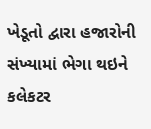ખેડૂતો દ્વારા હજારોની સંખ્યામાં ભેગા થઇને કલેકટર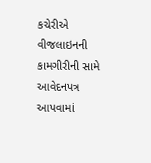કચેરીએ વીજલાઇનની કામગીરીની સામે આવેદનપત્ર આપવામાં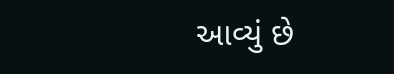આવ્યું છે